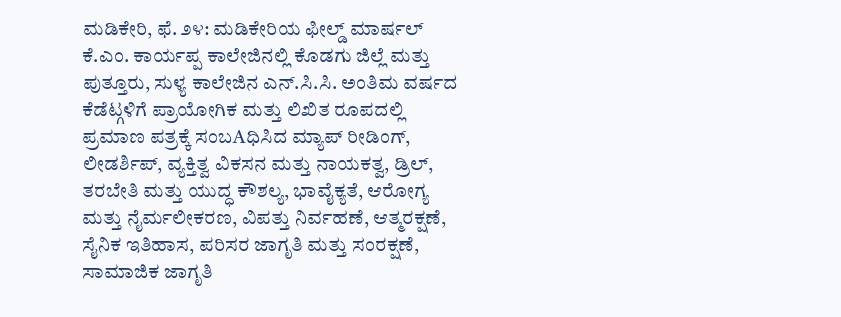ಮಡಿಕೇರಿ, ಫೆ. ೨೪: ಮಡಿಕೇರಿಯ ಫೀಲ್ಡ್ ಮಾರ್ಷಲ್ ಕೆ.ಎಂ. ಕಾರ್ಯಪ್ಪ ಕಾಲೇಜಿನಲ್ಲಿ ಕೊಡಗು ಜಿಲ್ಲೆ ಮತ್ತು ಪುತ್ತೂರು, ಸುಳ್ಯ ಕಾಲೇಜಿನ ಎನ್.ಸಿ.ಸಿ. ಅಂತಿಮ ವರ್ಷದ ಕೆಡೆಟ್ಗಳಿಗೆ ಪ್ರಾಯೋಗಿಕ ಮತ್ತು ಲಿಖಿತ ರೂಪದಲ್ಲಿ ಪ್ರಮಾಣ ಪತ್ರಕ್ಕೆ ಸಂಬAಧಿಸಿದ ಮ್ಯಾಪ್ ರೀಡಿಂಗ್, ಲೀಡರ್ಶಿಪ್, ವ್ಯಕ್ತಿತ್ವ ವಿಕಸನ ಮತ್ತು ನಾಯಕತ್ವ, ಡ್ರಿಲ್, ತರಬೇತಿ ಮತ್ತು ಯುದ್ಧ ಕೌಶಲ್ಯ, ಭಾವೈಕ್ಯತೆ, ಆರೋಗ್ಯ ಮತ್ತು ನೈರ್ಮಲೀಕರಣ, ವಿಪತ್ತು ನಿರ್ವಹಣೆ, ಆತ್ಮರಕ್ಷಣೆ, ಸೈನಿಕ ಇತಿಹಾಸ, ಪರಿಸರ ಜಾಗೃತಿ ಮತ್ತು ಸಂರಕ್ಷಣೆ, ಸಾಮಾಜಿಕ ಜಾಗೃತಿ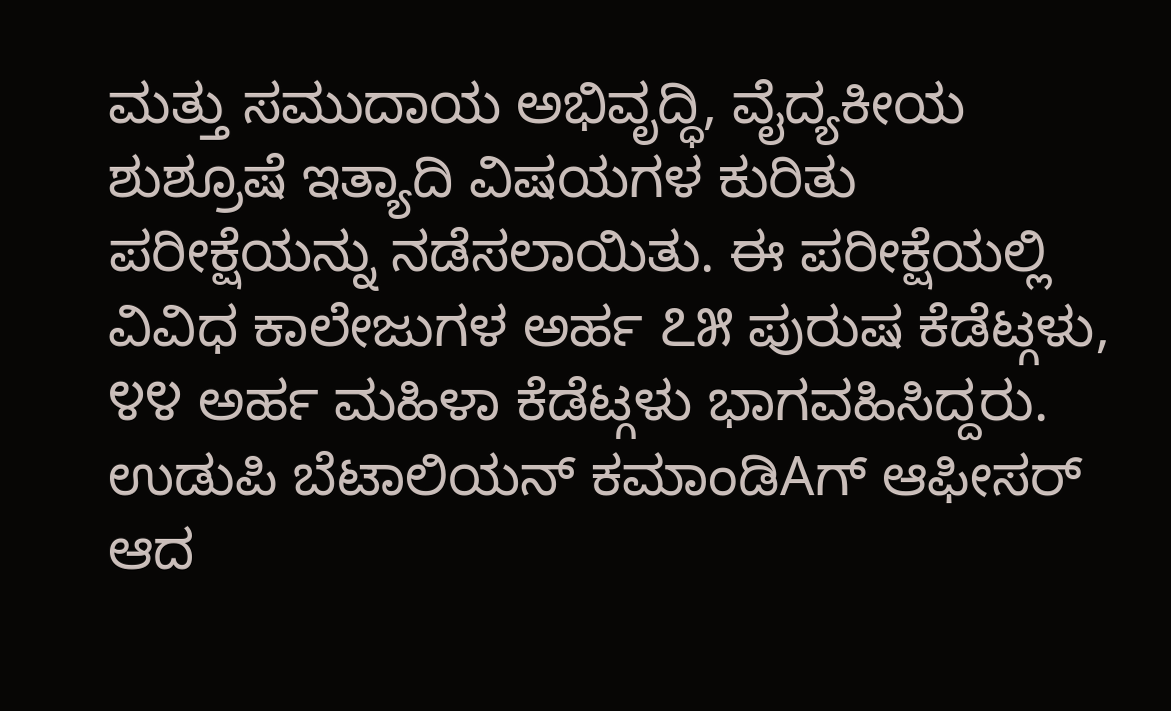ಮತ್ತು ಸಮುದಾಯ ಅಭಿವೃದ್ಧಿ, ವೈದ್ಯಕೀಯ ಶುಶ್ರೂಷೆ ಇತ್ಯಾದಿ ವಿಷಯಗಳ ಕುರಿತು ಪರೀಕ್ಷೆಯನ್ನು ನಡೆಸಲಾಯಿತು. ಈ ಪರೀಕ್ಷೆಯಲ್ಲಿ ವಿವಿಧ ಕಾಲೇಜುಗಳ ಅರ್ಹ ೭೫ ಪುರುಷ ಕೆಡೆಟ್ಗಳು, ೪೪ ಅರ್ಹ ಮಹಿಳಾ ಕೆಡೆಟ್ಗಳು ಭಾಗವಹಿಸಿದ್ದರು. ಉಡುಪಿ ಬೆಟಾಲಿಯನ್ ಕಮಾಂಡಿAಗ್ ಆಫೀಸರ್ ಆದ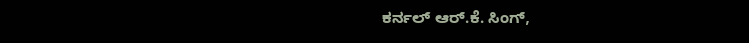ಕರ್ನಲ್ ಆರ್.ಕೆ. ಸಿಂಗ್,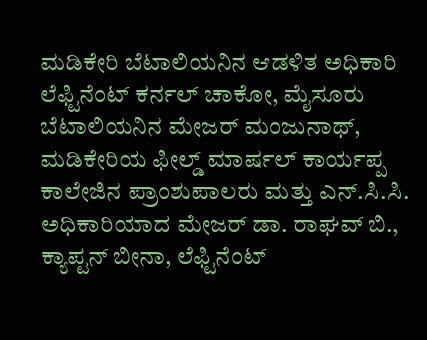ಮಡಿಕೇರಿ ಬೆಟಾಲಿಯನಿನ ಆಡಳಿತ ಅಧಿಕಾರಿ ಲೆಫ್ಟಿನೆಂಟ್ ಕರ್ನಲ್ ಚಾಕೋ, ಮೈಸೂರು ಬೆಟಾಲಿಯನಿನ ಮೇಜರ್ ಮಂಜುನಾಥ್, ಮಡಿಕೇರಿಯ ಫೀಲ್ಡ್ ಮಾರ್ಷಲ್ ಕಾರ್ಯಪ್ಪ ಕಾಲೇಜಿನ ಪ್ರಾಂಶುಪಾಲರು ಮತ್ತು ಎನ್.ಸಿ.ಸಿ. ಅಧಿಕಾರಿಯಾದ ಮೇಜರ್ ಡಾ. ರಾಘವ್ ಬಿ., ಕ್ಯಾಪ್ಟನ್ ಬೀನಾ, ಲೆಫ್ಟಿನೆಂಟ್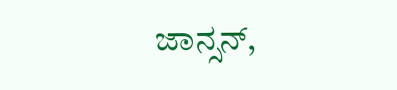ಜಾನ್ಸನ್,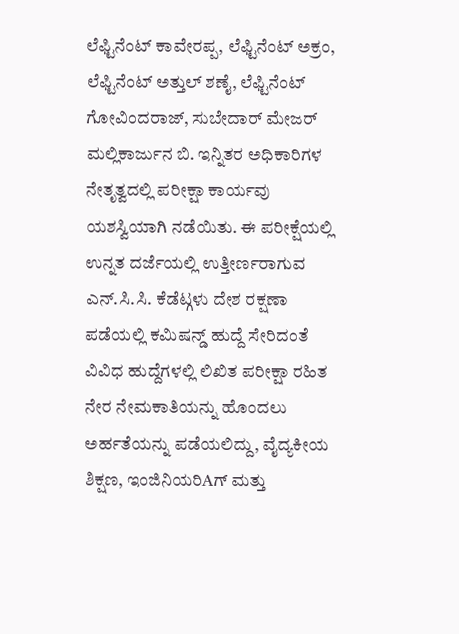ಲೆಫ್ಟಿನೆಂಟ್ ಕಾವೇರಪ್ಪ, ಲೆಫ್ಟಿನೆಂಟ್ ಅಕ್ರಂ, ಲೆಫ್ಟಿನೆಂಟ್ ಅತ್ತುಲ್ ಶಣೈ, ಲೆಫ್ಟಿನೆಂಟ್ ಗೋವಿಂದರಾಜ್, ಸುಬೇದಾರ್ ಮೇಜರ್ ಮಲ್ಲಿಕಾರ್ಜುನ ಬಿ. ಇನ್ನಿತರ ಅಧಿಕಾರಿಗಳ ನೇತೃತ್ವದಲ್ಲಿ ಪರೀಕ್ಷಾ ಕಾರ್ಯವು ಯಶಸ್ವಿಯಾಗಿ ನಡೆಯಿತು. ಈ ಪರೀಕ್ಷೆಯಲ್ಲಿ ಉನ್ನತ ದರ್ಜೆಯಲ್ಲಿ ಉತ್ತೀರ್ಣರಾಗುವ ಎನ್.ಸಿ.ಸಿ. ಕೆಡೆಟ್ಗಳು ದೇಶ ರಕ್ಷಣಾ ಪಡೆಯಲ್ಲಿ ಕಮಿಷನ್ಡ್ ಹುದ್ದೆ ಸೇರಿದಂತೆ ವಿವಿಧ ಹುದ್ದೆಗಳಲ್ಲಿ ಲಿಖಿತ ಪರೀಕ್ಷಾ ರಹಿತ ನೇರ ನೇಮಕಾತಿಯನ್ನು ಹೊಂದಲು ಅರ್ಹತೆಯನ್ನು ಪಡೆಯಲಿದ್ದು, ವೈದ್ಯಕೀಯ ಶಿಕ್ಷಣ, ಇಂಜಿನಿಯರಿAಗ್ ಮತ್ತು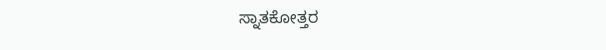ಸ್ನಾತಕೋತ್ತರ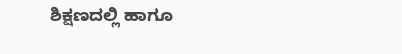ಶಿಕ್ಷಣದಲ್ಲಿ ಹಾಗೂ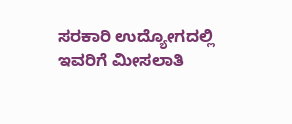ಸರಕಾರಿ ಉದ್ಯೋಗದಲ್ಲಿ ಇವರಿಗೆ ಮೀಸಲಾತಿ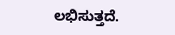ಲಭಿಸುತ್ತದೆ.